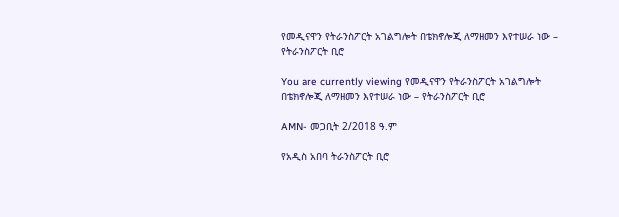የመዲናዋን የትራንስፖርት አገልግሎት በቴክኖሎጂ ለማዘመን እየተሠራ ነው – የትራንስፖርት ቢሮ

You are currently viewing የመዲናዋን የትራንስፖርት አገልግሎት በቴክኖሎጂ ለማዘመን እየተሠራ ነው – የትራንስፖርት ቢሮ

AMN- መጋቢት 2/2018 ዓ.ም

የአዲስ አበባ ትራንስፖርት ቢሮ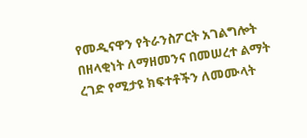የመዲናዋን የትራንስፖርት አገልግሎት በዘላቂነት ለማዘመንና በመሠረተ ልማት ረገድ የሚታዩ ክፍተቶችን ለመሙላት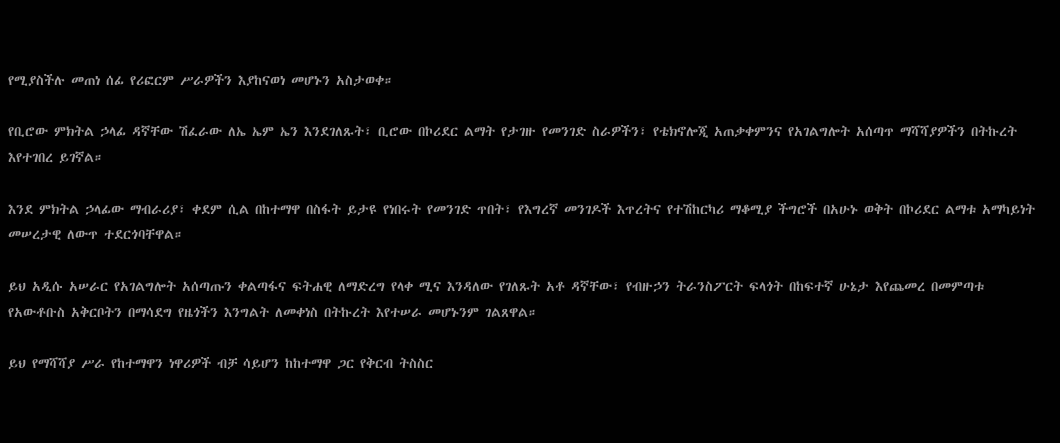የሚያስችሉ መጠነ ሰፊ የሪፎርም ሥራዎችን እያከናወነ መሆኑን አስታወቀ።

የቢሮው ምክትል ኃላፊ ዳኛቸው ሽፈራው ለኤ ኤም ኤን እንደገለጹት፣ ቢሮው በኮሪደር ልማት የታገዙ የመንገድ ስራዎችን፣ የቴክኖሎጂ አጠቃቀምንና የአገልግሎት አሰጣጥ ማሻሻያዎችን በትኩረት እየተገበረ ይገኛል።

እንደ ምክትል ኃላፊው ማብራሪያ፣ ቀደም ሲል በከተማዋ በስፋት ይታዩ የነበሩት የመንገድ ጥበት፣ የእግረኛ መንገዶች እጥረትና የተሽከርካሪ ማቆሚያ ችግሮች በአሁኑ ወቅት በኮሪደር ልማቱ አማካይነት መሠረታዊ ለውጥ ተደርጎባቸዋል።

ይህ አዲሱ አሠራር የአገልግሎት አሰጣጡን ቀልጣፋና ፍትሐዊ ለማድረግ የላቀ ሚና እንዳለው የገለጹት አቶ ዳኛቸው፣ የብዙኃን ትራንስፖርት ፍላጎት በከፍተኛ ሁኔታ እየጨመረ በመምጣቱ የአውቶቡስ አቅርቦትን በማሳደግ የዜጎችን እንግልት ለመቀነስ በትኩረት እየተሠራ መሆኑንም ገልጸዋል።

ይህ የማሻሻያ ሥራ የከተማዋን ነዋሪዎች ብቻ ሳይሆን ከከተማዋ ጋር የቅርብ ትስስር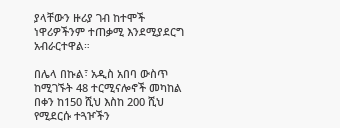ያላቸውን ዙሪያ ገብ ከተሞች ነዋሪዎችንም ተጠቃሚ እንደሚያደርግ አብራርተዋል።

በሌላ በኩል፣ አዲስ አበባ ውስጥ ከሚገኙት 48 ተርሚናሎኖች መካከል በቀን ከ150 ሺህ እስከ 200 ሺህ የሚደርሱ ተጓዦችን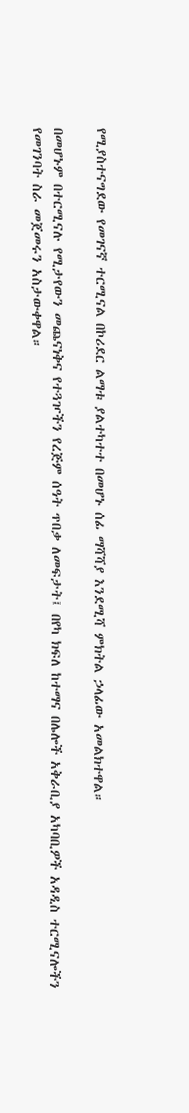የሚያስተናግደው የመገናኛ ተርሚናል በኮሪደር ልማቱ ያልተካተተ በመሆኑ ሰፊ ማሻሻያ እንደሚሻ ምክትል ኃላፊው አመልክተዋል።

በመሆኑም በተርሚናሉ የሚታየውን መጨናነቅና የተጓዦችን የረጅም ሰዓት ጥበቃ ለመፍታት፤ በየካ ክፍለ ከተማና በሌሎች አቅራቢያ አካባቢዎች አዳዲስ ተርሚናሎችን የመገንባት ስራ መጀመሩን አስታውቀዋል።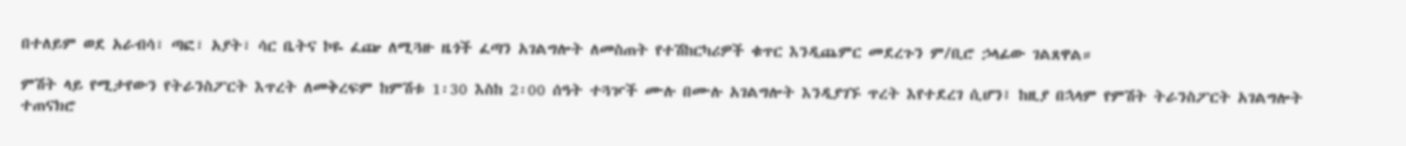በተለይም ወደ አራብሳ፣ ጣፎ፣ አያት፣ ሳር ቤትና ኮዬ ፈጬ ለሚጓዙ ዜጎች ፈጣን አገልግሎት ለመስጠት የተሽከርካሪዎች ቁጥር እንዲጨምር መደረጉን ም/ቢሮ ኃላፊው ገልጸዋል።

ምሽት ላይ የሚታየውን የትራንስፖርት እጥረት ለመቅረፍም ከምሽቱ 1፡30 እስከ 2፡00 ሰዓት ተጓዦች ሙሉ በሙሉ አገልግሎት እንዲያገኙ ጥረት እየተደረገ ሲሆን፤ ከዚያ በኋላም የምሽት ትራንስፖርት አገልግሎት ተጠናክሮ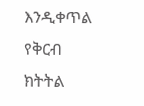እንዲቀጥል የቅርብ ክትትል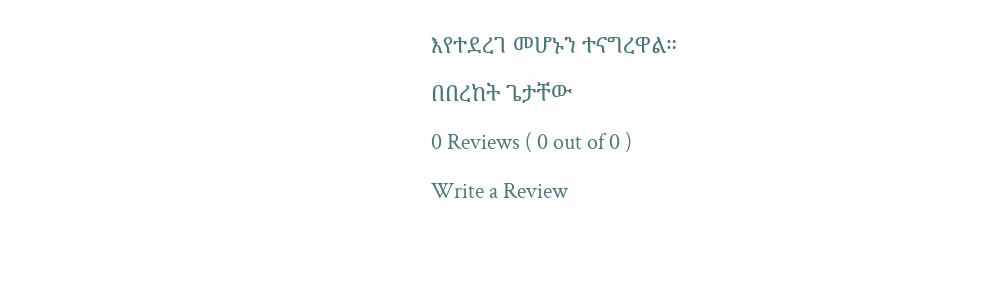እየተደረገ መሆኑን ተናግረዋል።

በበረከት ጌታቸው

0 Reviews ( 0 out of 0 )

Write a Review